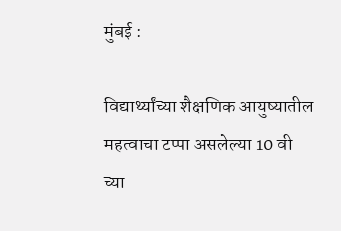मुंबई :

विद्यार्थ्यांच्या शैक्षणिक आयुष्यातील महत्वाचा टप्पा असलेल्या 10 वी च्या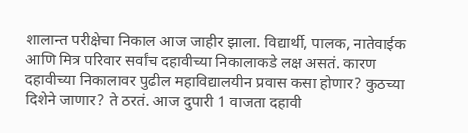शालान्त परीक्षेचा निकाल आज जाहीर झाला. विद्यार्थी, पालक, नातेवाईक आणि मित्र परिवार सर्वांच दहावीच्या निकालाकडे लक्ष असतं. कारण दहावीच्या निकालावर पुढील महाविद्यालयीन प्रवास कसा होणार? कुठच्या दिशेने जाणार? ते ठरतं. आज दुपारी 1 वाजता दहावी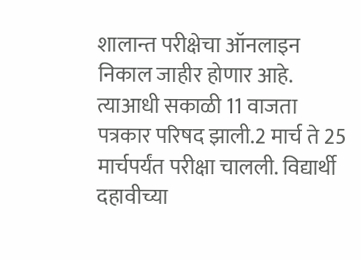शालान्त परीक्षेचा ऑनलाइन निकाल जाहीर होणार आहे. त्याआधी सकाळी 11 वाजता पत्रकार परिषद झाली.2 मार्च ते 25 मार्चपर्यंत परीक्षा चालली. विद्यार्थी दहावीच्या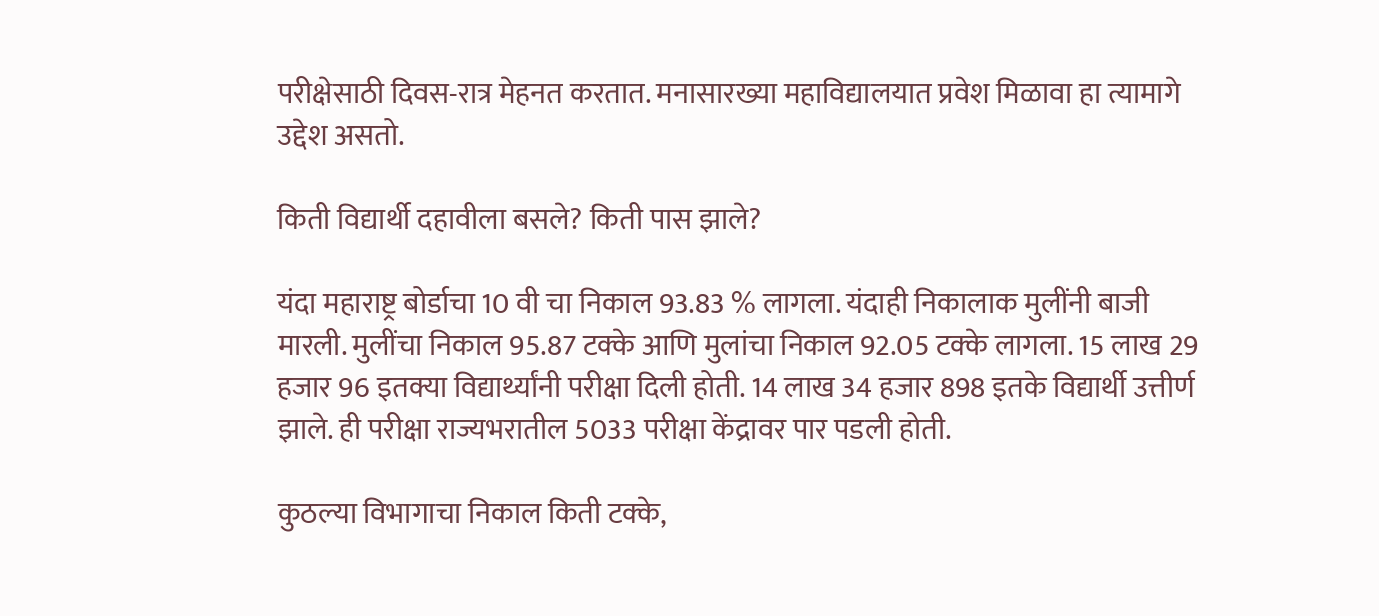परीक्षेसाठी दिवस-रात्र मेहनत करतात. मनासारख्या महाविद्यालयात प्रवेश मिळावा हा त्यामागे उद्देश असतो.

किती विद्यार्थी दहावीला बसले? किती पास झाले?

यंदा महाराष्ट्र बोर्डाचा 10 वी चा निकाल 93.83 % लागला. यंदाही निकालाक मुलींनी बाजी मारली. मुलींचा निकाल 95.87 टक्के आणि मुलांचा निकाल 92.05 टक्के लागला. 15 लाख 29 हजार 96 इतक्या विद्यार्थ्यांनी परीक्षा दिली होती. 14 लाख 34 हजार 898 इतके विद्यार्थी उत्तीर्ण झाले. ही परीक्षा राज्यभरातील 5033 परीक्षा केंद्रावर पार पडली होती.

कुठल्या विभागाचा निकाल किती टक्के,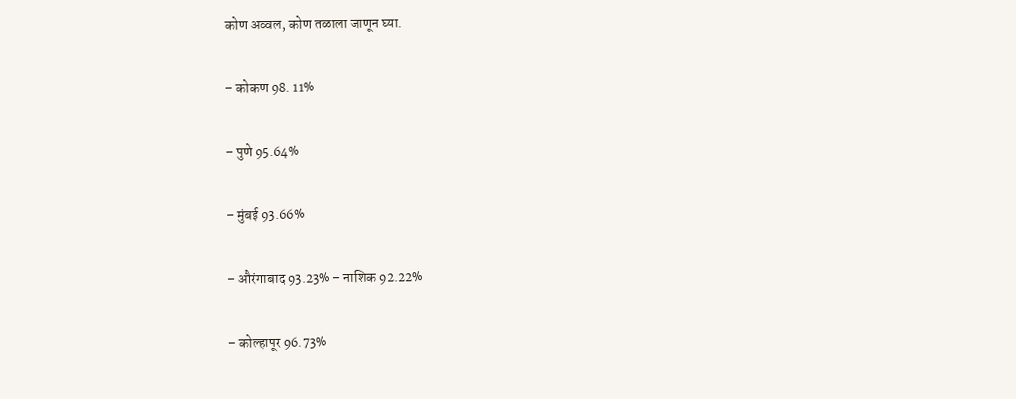कोण अव्वल, कोण तळाला जाणून घ्या.

– कोकण 98. 11%

– पुणे 95.64%

– मुंबई 93.66%

– औरंगाबाद 93.23% – नाशिक 92.22%

– कोल्हापूर 96.73%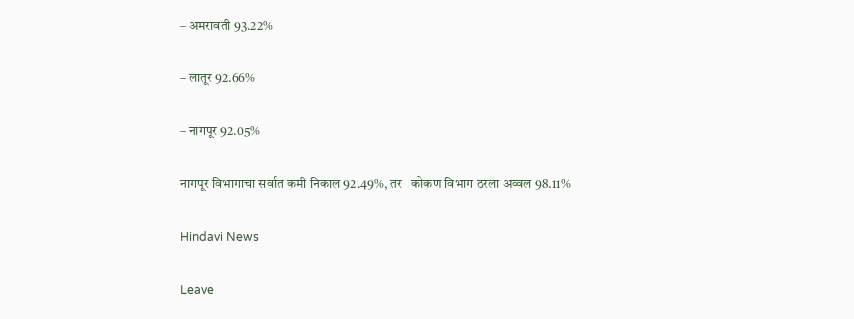– अमरावती 93.22%

– लातूर 92.66%

– नागपूर 92.05%

नागपूर विभागाचा सर्वात कमी निकाल 92.49%, तर   कोकण विभाग ठरला अव्वल 98.11%

Hindavi News

Leave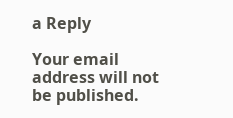a Reply

Your email address will not be published.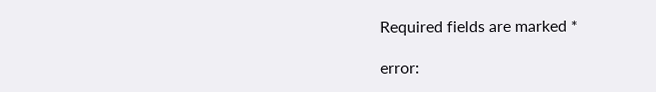Required fields are marked *

error: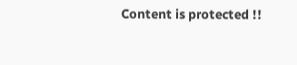Content is protected !!